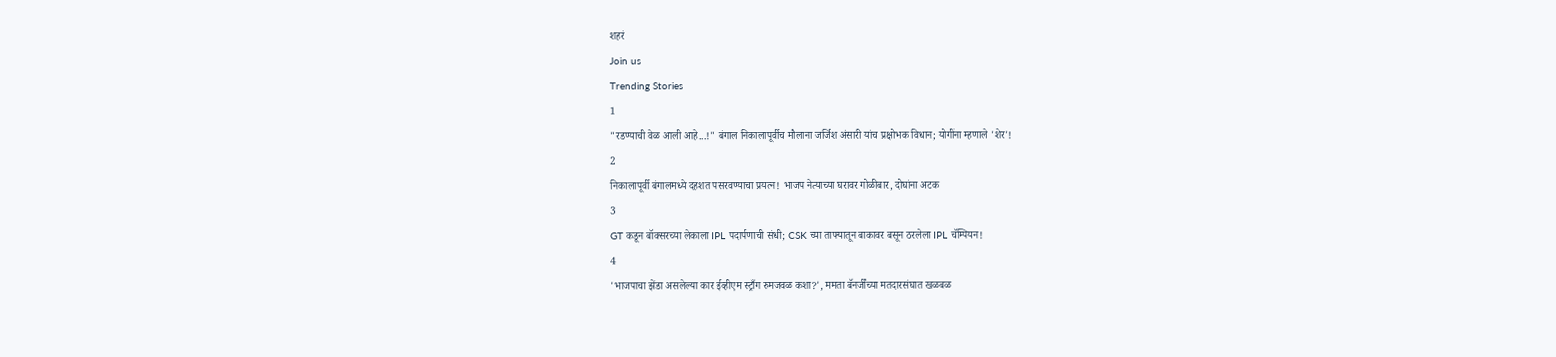शहरं
Join us
Trending Stories
1
"रडण्याची वेळ आली आहे...!" बंगाल निकालापूर्वीच मौलाना जर्जिश अंसारी यांच प्रक्षोभक विधान; योगींना म्हणाले 'शेर'!
2
निकालापूर्वी बंगालमध्ये दहशत पसरवण्याचा प्रयत्न! भाजप नेत्याच्या घरावर गोळीबार, दोघांना अटक
3
GT कडून बॉक्सरच्या लेकाला IPL पदार्पणाची संधी; CSK च्या ताफ्यातून बाकावर बसून ठरलेला IPL चॅम्पियन!
4
'भाजपाचा झेंडा असलेल्या कार ईव्हीएम स्ट्राँग रुमजवळ कशा?', ममता बॅनर्जींच्या मतदारसंघात खळबळ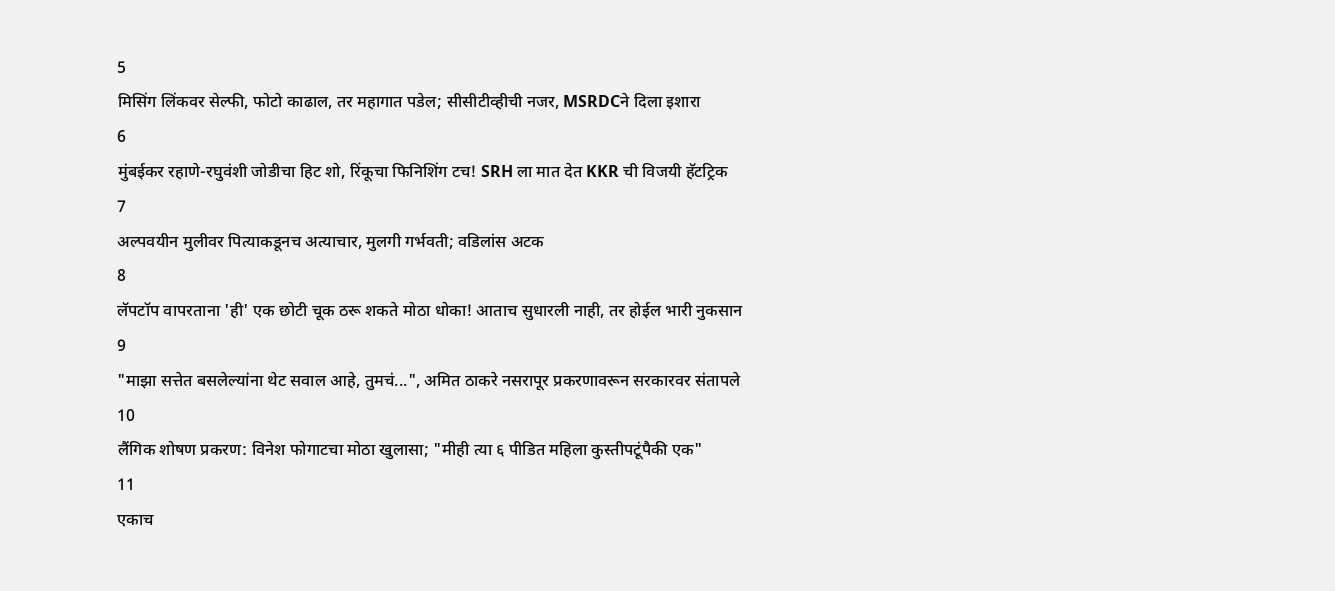5
मिसिंग लिंकवर सेल्फी, फोटो काढाल, तर महागात पडेल; सीसीटीव्हीची नजर, MSRDCने दिला इशारा
6
मुंबईकर रहाणे-रघुवंशी जोडीचा हिट शो, रिंकूचा फिनिशिंग टच! SRH ला मात देत KKR ची विजयी हॅटट्रिक
7
अल्पवयीन मुलीवर पित्याकडूनच अत्याचार, मुलगी गर्भवती; वडिलांस अटक
8
लॅपटॉप वापरताना 'ही' एक छोटी चूक ठरू शकते मोठा धोका! आताच सुधारली नाही, तर होईल भारी नुकसान
9
"माझा सत्तेत बसलेल्यांना थेट सवाल आहे, तुमचं...", अमित ठाकरे नसरापूर प्रकरणावरून सरकारवर संतापले
10
लैंगिक शोषण प्रकरण: विनेश फोगाटचा मोठा खुलासा; "मीही त्या ६ पीडित महिला कुस्तीपटूंपैकी एक"
11
एकाच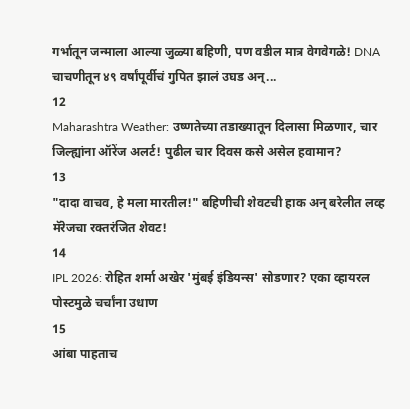गर्भातून जन्माला आल्या जुळ्या बहिणी, पण वडील मात्र वेगवेगळे! DNA चाचणीतून ४९ वर्षांपूर्वीचं गुपित झालं उघड अन्...
12
Maharashtra Weather: उष्णतेच्या तडाख्यातून दिलासा मिळणार, चार जिल्ह्यांना ऑरेंज अलर्ट! पुढील चार दिवस कसे असेल हवामान?
13
"दादा वाचव, हे मला मारतील!" बहिणीची शेवटची हाक अन् बरेलीत लव्ह मॅरेजचा रक्तरंजित शेवट!
14
IPL 2026: रोहित शर्मा अखेर 'मुंबई इंडियन्स' सोडणार? एका व्हायरल पोस्टमुळे चर्चांना उधाण
15
आंबा पाहताच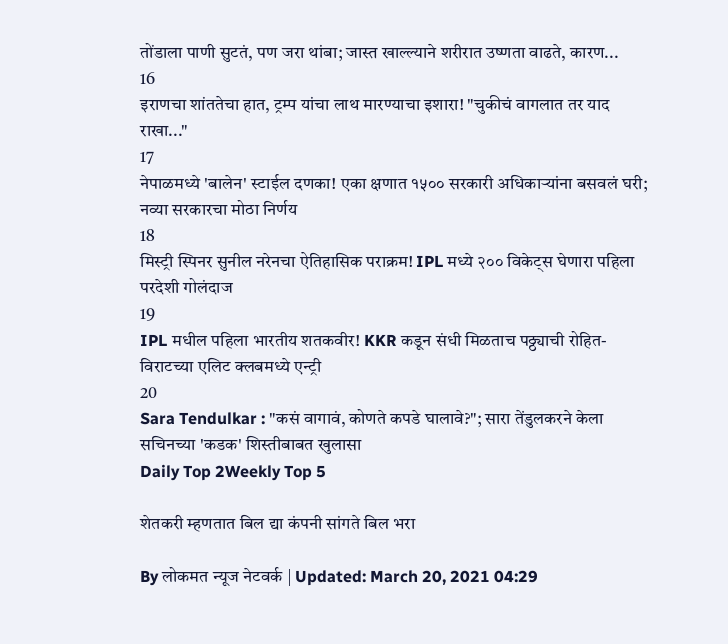तोंडाला पाणी सुटतं, पण जरा थांबा; जास्त खाल्ल्याने शरीरात उष्णता वाढते, कारण...
16
इराणचा शांततेचा हात, ट्रम्प यांचा लाथ मारण्याचा इशारा! "चुकीचं वागलात तर याद राखा..."
17
नेपाळमध्ये 'बालेन' स्टाईल दणका! एका क्षणात १५०० सरकारी अधिकाऱ्यांना बसवलं घरी; नव्या सरकारचा मोठा निर्णय
18
मिस्ट्री स्पिनर सुनील नरेनचा ऐतिहासिक पराक्रम! IPL मध्ये २०० विकेट्स घेणारा पहिला परदेशी गोलंदाज
19
IPL मधील पहिला भारतीय शतकवीर! KKR कडून संधी मिळताच पठ्ठ्याची रोहित-विराटच्या एलिट क्लबमध्ये एन्ट्री
20
Sara Tendulkar : "कसं वागावं, कोणते कपडे घालावे?"; सारा तेंडुलकरने केला सचिनच्या 'कडक' शिस्तीबाबत खुलासा
Daily Top 2Weekly Top 5

शेतकरी म्हणतात बिल द्या कंपनी सांगते बिल भरा

By लोकमत न्यूज नेटवर्क | Updated: March 20, 2021 04:29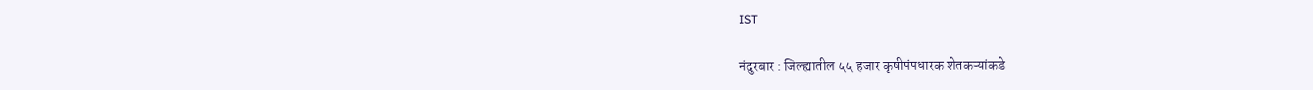IST

नंदुरबार : जिल्ह्यातील ५५ हजार कृषीपंपधारक शेतकऱ्यांकडे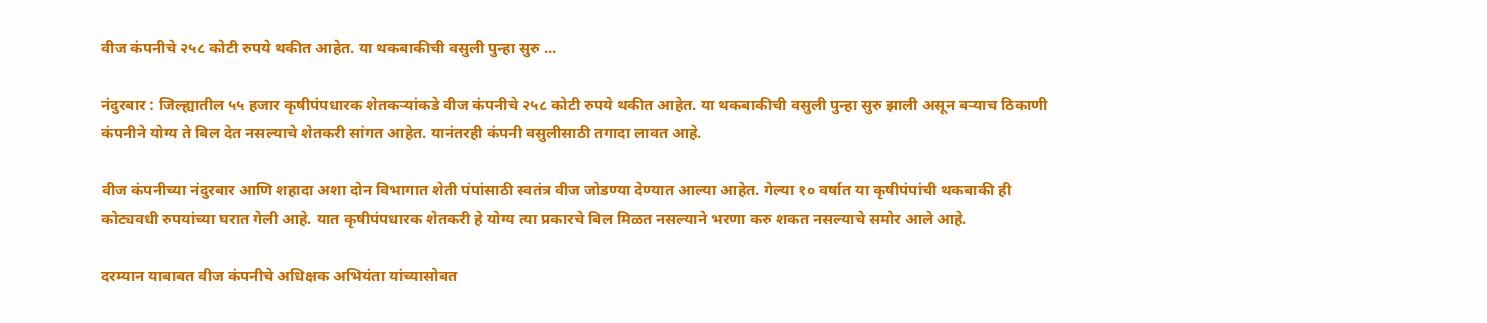वीज कंपनीचे २५८ कोटी रुपये थकीत आहेत. या थकबाकीची वसुली पुन्हा सुरु ...

नंदुरबार : जिल्ह्यातील ५५ हजार कृषीपंपधारक शेतकऱ्यांकडे वीज कंपनीचे २५८ कोटी रुपये थकीत आहेत. या थकबाकीची वसुली पुन्हा सुरु झाली असून बऱ्याच ठिकाणी कंपनीने योग्य ते बिल देत नसल्याचे शेतकरी सांगत आहेत. यानंतरही कंपनी वसुलीसाठी तगादा लावत आहे.

वीज कंपनीच्या नंदुरबार आणि शहादा अशा दोन विभागात शेती पंपांसाठी स्वतंत्र वीज जोडण्या देण्यात आल्या आहेत. गेल्या १० वर्षात या कृषीपंपांची थकबाकी ही कोट्यवधी रुपयांच्या घरात गेली आहे. यात कृषीपंपधारक शेतकरी हे योग्य त्या प्रकारचे बिल मिळत नसल्याने भरणा करु शकत नसल्याचे समोर आले आहे.

दरम्यान याबाबत वीज कंपनीचे अधिक्षक अभियंता यांच्यासोबत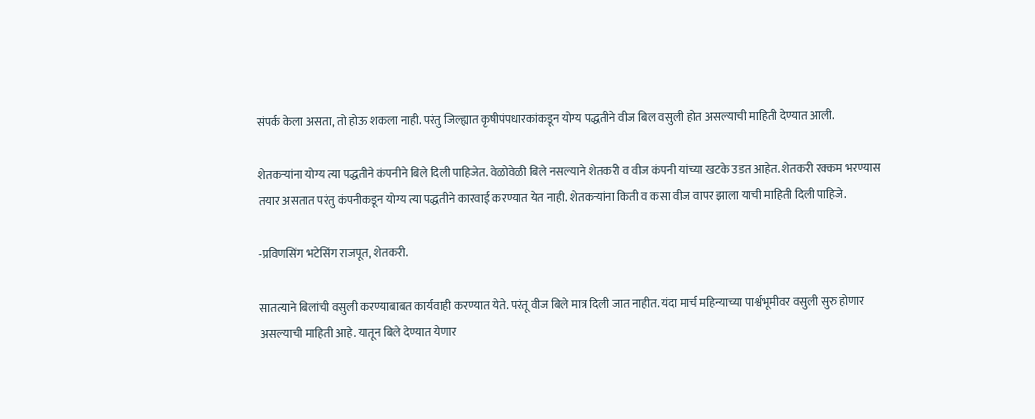संपर्क केला असता, तो होऊ शकला नाही. परंतु जिल्ह्यात कृषीपंपधारकांकडून योग्य पद्धतीने वीज बिल वसुली होत असल्याची माहिती देण्यात आली.

शेतकऱ्यांना योग्य त्या पद्धतीने कंपनीने बिले दिली पाहिजेत. वेळोवेळी बिले नसल्याने शेतकरी व वीज कंपनी यांच्या खटके उडत आहेत. शेतकरी रक्कम भरण्यास तयार असतात परंतु कंपनीकडून योग्य त्या पद्धतीने कारवाई करण्यात येत नाही. शेतकऱ्यांना किती व कसा वीज वापर झाला याची माहिती दिली पाहिजे.

-प्रविणसिंग भटेसिंग राजपूत, शेतकरी.

सातत्याने बिलांची वसुली करण्याबाबत कार्यवाही करण्यात येते. परंतू वीज बिले मात्र दिली जात नाहीत. यंदा मार्च महिन्याच्या पार्श्वभूमीवर वसुली सुरु होणार असल्याची माहिती आहे. यातून बिले देण्यात येणार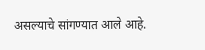असल्याचे सांगण्यात आले आहे.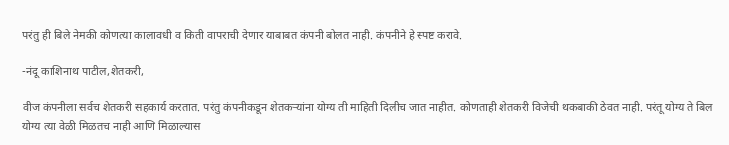परंतु ही बिले नेमकी कोणत्या कालावधी व किती वापराची देणार याबाबत कंपनी बोलत नाही. कंपनीने हे स्पष्ट करावे.

-नंदू काशिनाथ पाटील,शेतकरी,

वीज कंपनीला सर्वच शेतकरी सहकार्य करतात. परंतु कंपनीकडून शेतकऱ्यांना योग्य ती माहिती दिलीच जात नाहीत. कोणताही शेतकरी विजेची थकबाकी ठेवत नाही. परंतू योग्य ते बिल योग्य त्या वेळी मिळतच नाही आणि मिळाल्यास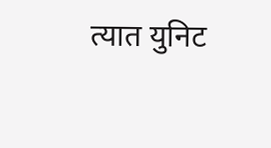त्यात युनिट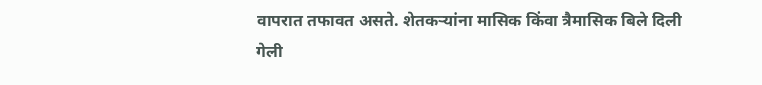वापरात तफावत असते. शेतकऱ्यांना मासिक किंवा त्रैमासिक बिले दिली गेली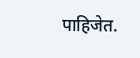पाहिजेत.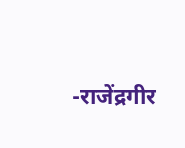-राजेंद्रगीर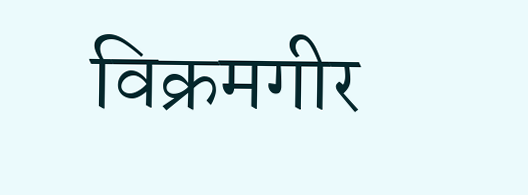विक्रमगीर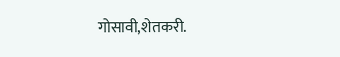गोसावी,शेतकरी.